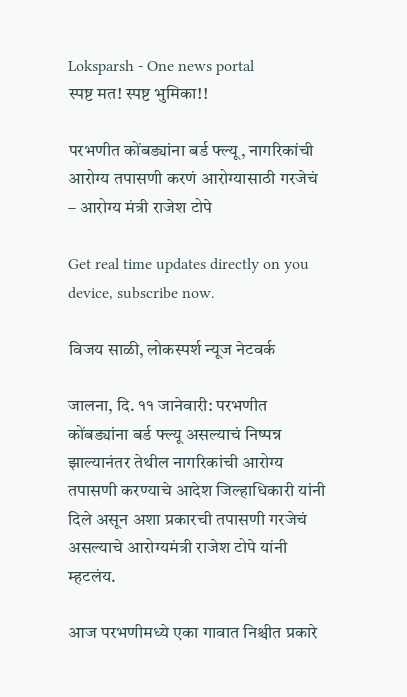Loksparsh - One news portal
स्पष्ट मत! स्पष्ट भुमिका!!

परभणीत कोंबड्यांना बर्ड फ्ल्यू, नागरिकांची आरोग्य तपासणी करणं आरोग्यासाठी गरजेचं – आरोग्य मंत्री राजेश टोपे

Get real time updates directly on you device, subscribe now.

विजय साळी, लोकस्पर्श न्यूज नेटवर्क

जालना, दि. ११ जानेवारी: परभणीत कोंबड्यांना बर्ड फ्ल्यू असल्याचं निष्पन्न झाल्यानंतर तेथील नागरिकांची आरोग्य तपासणी करण्याचे आदेश जिल्हाधिकारी यांनी दिले असून अशा प्रकारची तपासणी गरजेचं असल्याचे आरोग्यमंत्री राजेश टोपे यांनी म्हटलंय.

आज परभणीमध्ये एका गावात निश्चीत प्रकारे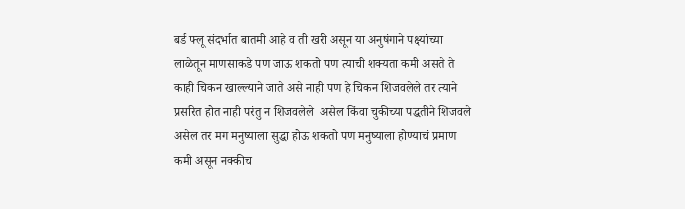बर्ड फ्लू संदर्भात बातमी आहे व ती खरी असून या अनुषंगाने पक्ष्यांच्या लाळेतून माणसाकडे पण जाऊ शकतो पण त्याची शक्यता कमी असते ते काही चिकन खाल्ल्याने जाते असे नाही पण हे चिकन शिजवलेले तर त्याने प्रसरित होत नाही परंतु न शिजवलेले  असेल किंवा चुकीच्या पद्धतीने शिजवले असेल तर मग मनुष्याला सुद्धा होऊ शकतो पण मनुष्याला होण्याचं प्रमाण कमी असून नक्कीच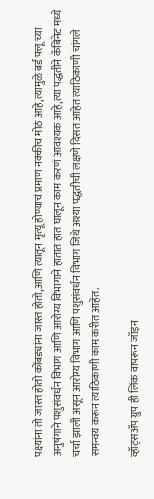पक्ष्यांना तो जास्त होतो कोंबड्यांना जास्त होतो,आणि त्यातून मृत्यू होण्याचं प्रमाण नक्कीच मोठं आहे,त्यामुळे बर्ड फ्लू च्या अनुषंगाने पशुसंवर्धन विभाग आणि आरोग्य विभागाने हातात हात घालून काम करणं आवश्यक आहे,त्या पद्धतीने कॅबिनेट मध्ये चर्चा झाली असून आरोग्य विभाग आणि पशुसंवर्धन विभाग जिथे अश्या पद्धतीची लक्षणे दिसत आहेत त्याठिकाणी चांगले समन्वय करून त्याठिकाणी काम करीत आहेत.

व्हॉट्सॲप ग्रुप ही लिंक वापरून जॉइन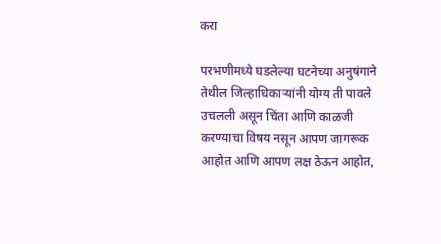करा

परभणीमध्ये घडलेल्या घटनेच्या अनुषंगाने तेथील जिल्हाधिकाऱ्यांनी योग्य ती पावले उचलली असून चिंता आणि काळजी करण्याचा विषय नसून आपण जागरूक आहोत आणि आपण लक्ष ठेऊन आहोत,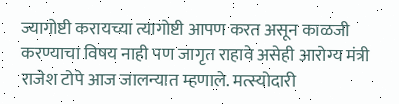ज्यागोष्टी करायच्या त्यागोष्टी आपण करत असून काळजी करण्याचा विषय नाही पण जागृत राहावे असेही आरोग्य मंत्री राजेश टोपे आज जालन्यात म्हणाले. मत्स्योदारी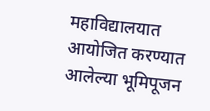महाविद्यालयात आयोजित करण्यात आलेल्या भूमिपूजन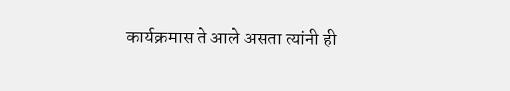कार्यक्रमास ते आले असता त्यांनी ही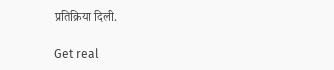प्रतिक्रिया दिली.

Get real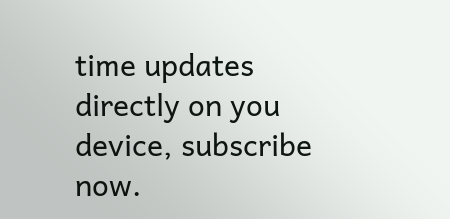time updates directly on you device, subscribe now.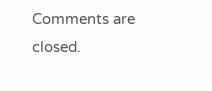Comments are closed.